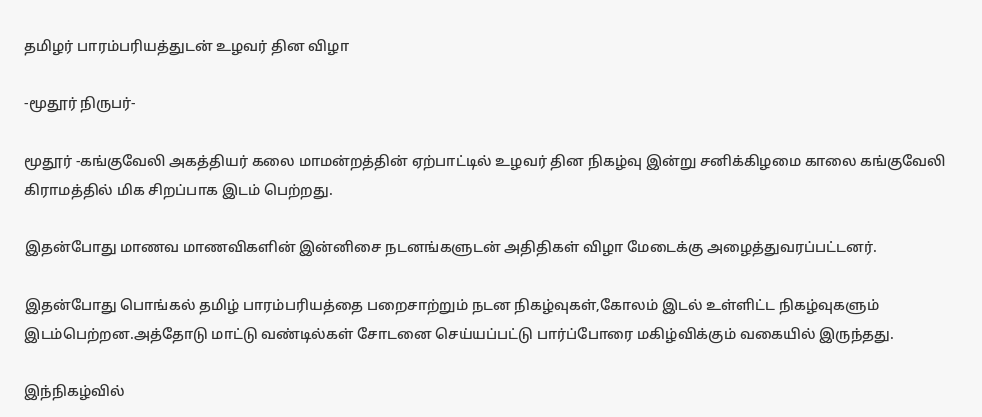தமிழர் பாரம்பரியத்துடன் உழவர் தின விழா

-மூதூர் நிருபர்-

மூதூர் -கங்குவேலி அகத்தியர் கலை மாமன்றத்தின் ஏற்பாட்டில் உழவர் தின நிகழ்வு இன்று சனிக்கிழமை காலை கங்குவேலி கிராமத்தில் மிக சிறப்பாக இடம் பெற்றது.

இதன்போது மாணவ மாணவிகளின் இன்னிசை நடனங்களுடன் அதிதிகள் விழா மேடைக்கு அழைத்துவரப்பட்டனர்.

இதன்போது பொங்கல் தமிழ் பாரம்பரியத்தை பறைசாற்றும் நடன நிகழ்வுகள்,கோலம் இடல் உள்ளிட்ட நிகழ்வுகளும் இடம்பெற்றன.அத்தோடு மாட்டு வண்டில்கள் சோடனை செய்யப்பட்டு பார்ப்போரை மகிழ்விக்கும் வகையில் இருந்தது.

இந்நிகழ்வில்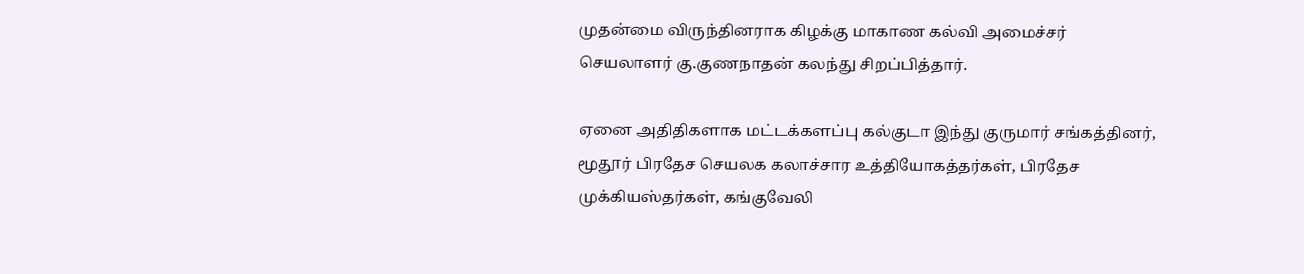முதன்மை விருந்தினராக கிழக்கு மாகாண கல்வி அமைச்சர் செயலாளர் கு.குணநாதன் கலந்து சிறப்பித்தார்.

ஏனை அதிதிகளாக மட்டக்களப்பு கல்குடா இந்து குருமார் சங்கத்தினர், மூதூர் பிரதேச செயலக கலாச்சார உத்தியோகத்தர்கள், பிரதேச முக்கியஸ்தர்கள், கங்குவேலி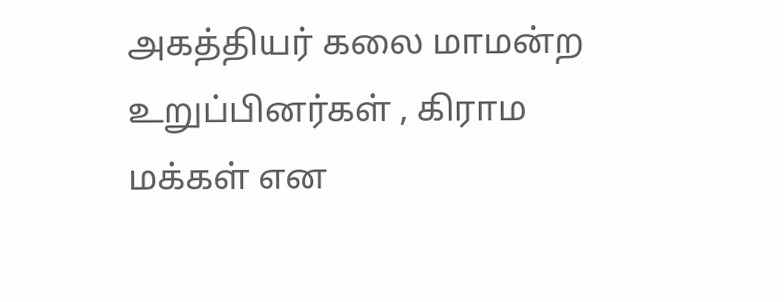அகத்தியர் கலை மாமன்ற உறுப்பினர்கள் , கிராம மக்கள் என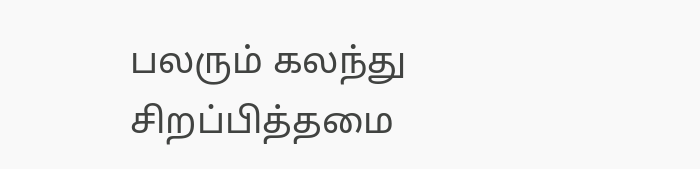பலரும் கலந்து சிறப்பித்தமை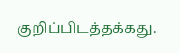குறிப்பிடத்தக்கது.